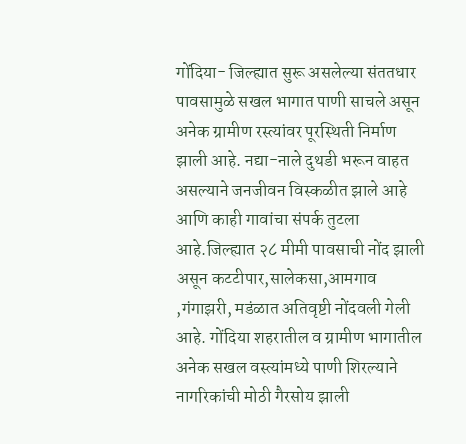गोंदिया- जिल्ह्यात सुरू असलेल्या संततधार पावसामुळे सखल भागात पाणी साचले असून अनेक ग्रामीण रस्त्यांवर पूरस्थिती निर्माण झाली आहे. नद्या-नाले दुथडी भरून वाहत असल्याने जनजीवन विस्कळीत झाले आहे आणि काही गावांचा संपर्क तुटला आहे.जिल्ह्यात २८ मीमी पावसाची नोंद झाली असून कटटीपार,सालेकसा,आमगाव ,गंगाझरी, मडंळात अतिवृष्टी नोंदवली गेली आहे. गोंदिया शहरातील व ग्रामीण भागातील अनेक सखल वस्त्यांमध्ये पाणी शिरल्याने नागरिकांची मोठी गैरसोय झाली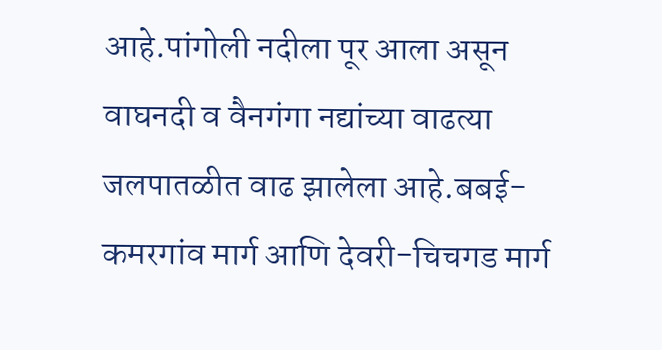आहे.पांगोली नदीला पूर आला असून वाघनदी व वैनगंगा नद्यांच्या वाढत्या जलपातळीत वाढ झालेला आहे.बबई-कमरगांव मार्ग आणि देवरी-चिचगड मार्ग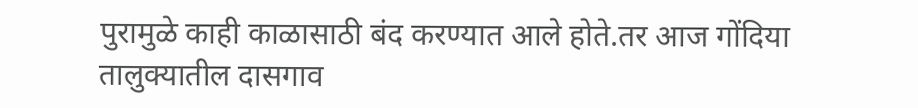पुरामुळे काही काळासाठी बंद करण्यात आले होते.तर आज गोंदिया तालुक्यातील दासगाव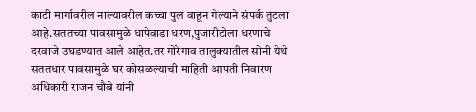काटी मार्गावरील नाल्यावरील कच्चा पुल वाहून गेल्याने संपर्क तुटला आहे.सततच्या पावसामुळे धापेवाडा धरण,पुजारीटोला धरणाचे दरवाजे उघडण्यात आले आहेत.तर गोरेगाव तालुक्यातील सोनी येथे सततधार पावसामुळे घर कोसळल्याची माहिती आपती निवारण अधिकारी राजन चौबे यांनी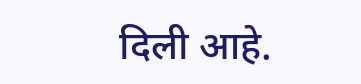दिली आहे.